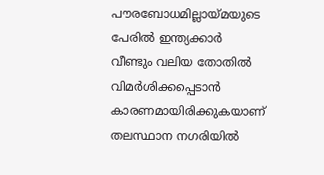പൗരബോധമില്ലായ്മയുടെ പേരിൽ ഇന്ത്യക്കാർ വീണ്ടും വലിയ തോതിൽ വിമർശിക്കപ്പെടാൻ കാരണമായിരിക്കുകയാണ് തലസ്ഥാന നഗരിയിൽ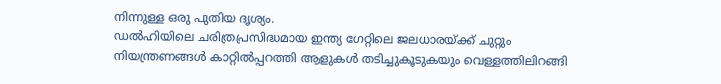നിന്നുള്ള ഒരു പുതിയ ദൃശ്യം.
ഡൽഹിയിലെ ചരിത്രപ്രസിദ്ധമായ ഇന്ത്യ ഗേറ്റിലെ ജലധാരയ്ക്ക് ചുറ്റും നിയന്ത്രണങ്ങൾ കാറ്റിൽപ്പറത്തി ആളുകൾ തടിച്ചുകൂടുകയും വെള്ളത്തിലിറങ്ങി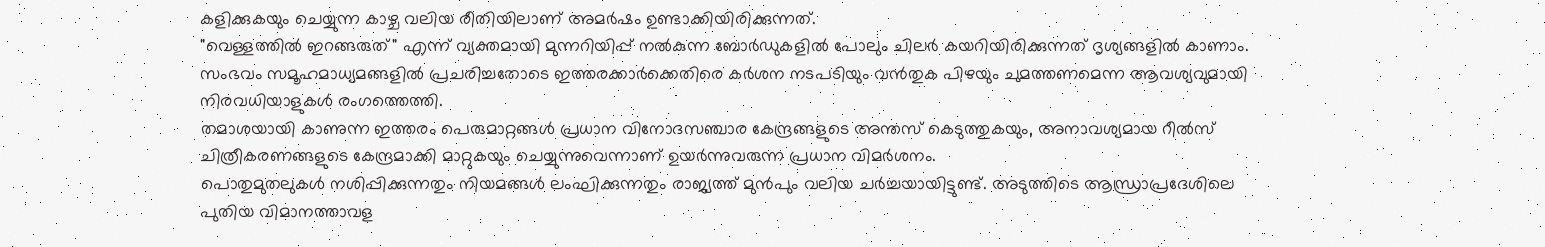കളിക്കുകയും ചെയ്യുന്ന കാഴ്ച വലിയ രീതിയിലാണ് അമർഷം ഉണ്ടാക്കിയിരിക്കുന്നത്.
"വെള്ളത്തിൽ ഇറങ്ങരുത്" എന്ന് വ്യക്തമായി മുന്നറിയിപ്പ് നൽകുന്ന ബോർഡുകളിൽ പോലും ചിലർ കയറിയിരിക്കുന്നത് ദൃശ്യങ്ങളിൽ കാണാം.
സംഭവം സമൂഹമാധ്യമങ്ങളിൽ പ്രചരിച്ചതോടെ ഇത്തരക്കാർക്കെതിരെ കർശന നടപടിയും വൻതുക പിഴയും ചുമത്തണമെന്ന ആവശ്യവുമായി നിരവധിയാളുകൾ രംഗത്തെത്തി.
തമാശയായി കാണുന്ന ഇത്തരം പെരുമാറ്റങ്ങൾ പ്രധാന വിനോദസഞ്ചാര കേന്ദ്രങ്ങളുടെ അന്തസ് കെടുത്തുകയും, അനാവശ്യമായ റീൽസ് ചിത്രീകരണങ്ങളുടെ കേന്ദ്രമാക്കി മാറ്റുകയും ചെയ്യുന്നുവെന്നാണ് ഉയർന്നുവരുന്ന പ്രധാന വിമർശനം.
പൊതുമുതലുകൾ നശിപ്പിക്കുന്നതും നിയമങ്ങൾ ലംഘിക്കുന്നതും രാജ്യത്ത് മുൻപും വലിയ ചർച്ചയായിട്ടുണ്ട്. അടുത്തിടെ ആന്ധ്രാപ്രദേശിലെ പുതിയ വിമാനത്താവള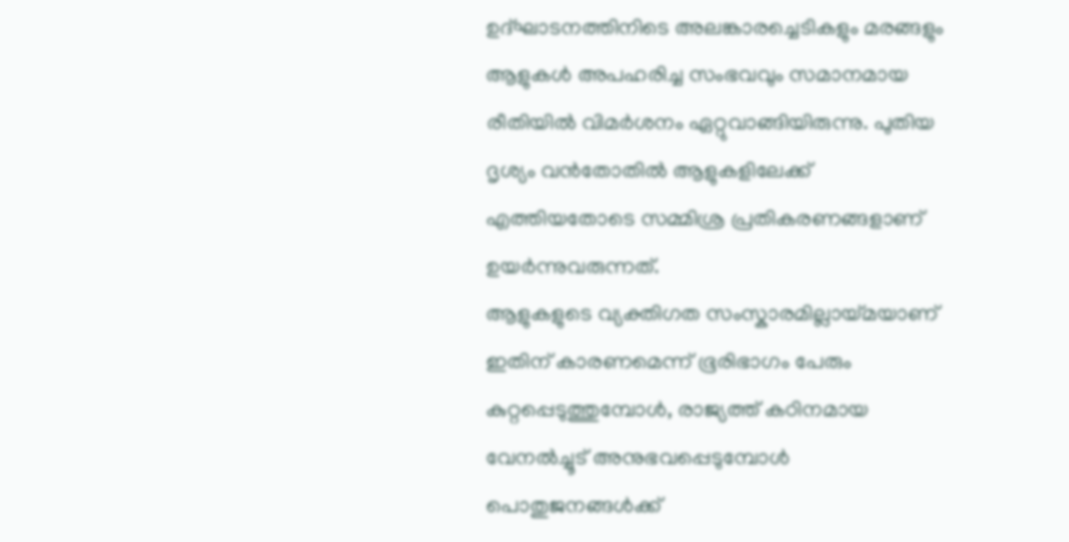ഉദ്ഘാടനത്തിനിടെ അലങ്കാരച്ചെടികളും മരങ്ങളും ആളുകൾ അപഹരിച്ച സംഭവവും സമാനമായ രീതിയിൽ വിമർശനം ഏറ്റുവാങ്ങിയിരുന്നു. പുതിയ ദൃശ്യം വൻതോതിൽ ആളുകളിലേക്ക് എത്തിയതോടെ സമ്മിശ്ര പ്രതികരണങ്ങളാണ് ഉയർന്നുവരുന്നത്.
ആളുകളുടെ വ്യക്തിഗത സംസ്കാരമില്ലായ്മയാണ് ഇതിന് കാരണമെന്ന് ഭൂരിഭാഗം പേരും കുറ്റപ്പെടുത്തുമ്പോൾ, രാജ്യത്ത് കഠിനമായ വേനൽച്ചൂട് അനുഭവപ്പെടുമ്പോൾ പൊതുജനങ്ങൾക്ക്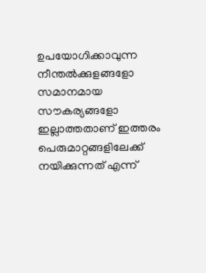ഉപയോഗിക്കാവുന്ന നീന്തൽക്കുളങ്ങളോ സമാനമായ സൗകര്യങ്ങളോ ഇല്ലാത്തതാണ് ഇത്തരം പെരുമാറ്റങ്ങളിലേക്ക് നയിക്കുന്നത് എന്ന്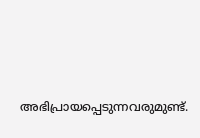അഭിപ്രായപ്പെടുന്നവരുമുണ്ട്.